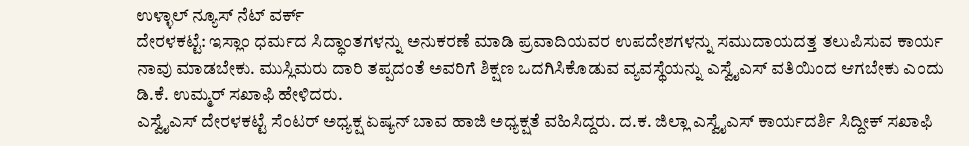ಉಳ್ಳಾಲ್ ನ್ಯೂಸ್ ನೆಟ್ ವರ್ಕ್
ದೇರಳಕಟ್ಟೆ: ಇಸ್ಲಾಂ ಧರ್ಮದ ಸಿದ್ಧಾಂತಗಳನ್ನು ಅನುಕರಣೆ ಮಾಡಿ ಪ್ರವಾದಿಯವರ ಉಪದೇಶಗಳನ್ನು ಸಮುದಾಯದತ್ತ ತಲುಪಿಸುವ ಕಾರ್ಯ ನಾವು ಮಾಡಬೇಕು. ಮುಸ್ಲಿಮರು ದಾರಿ ತಪ್ಪದಂತೆ ಅವರಿಗೆ ಶಿಕ್ಷಣ ಒದಗಿಸಿಕೊಡುವ ವ್ಯವಸ್ಥೆಯನ್ನು ಎಸ್ವೈಎಸ್ ವತಿಯಿಂದ ಆಗಬೇಕು ಎಂದು ಡಿ.ಕೆ. ಉಮ್ಮರ್ ಸಖಾಫಿ ಹೇಳಿದರು.
ಎಸ್ವೈಎಸ್ ದೇರಳಕಟ್ಟೆ ಸೆಂಟರ್ ಅಧ್ಯಕ್ಷ ಏಷ್ಯನ್ ಬಾವ ಹಾಜಿ ಅಧ್ಯಕ್ಷತೆ ವಹಿಸಿದ್ದರು. ದ.ಕ. ಜಿಲ್ಲಾ ಎಸ್ವೈಎಸ್ ಕಾರ್ಯದರ್ಶಿ ಸಿದ್ದೀಕ್ ಸಖಾಫಿ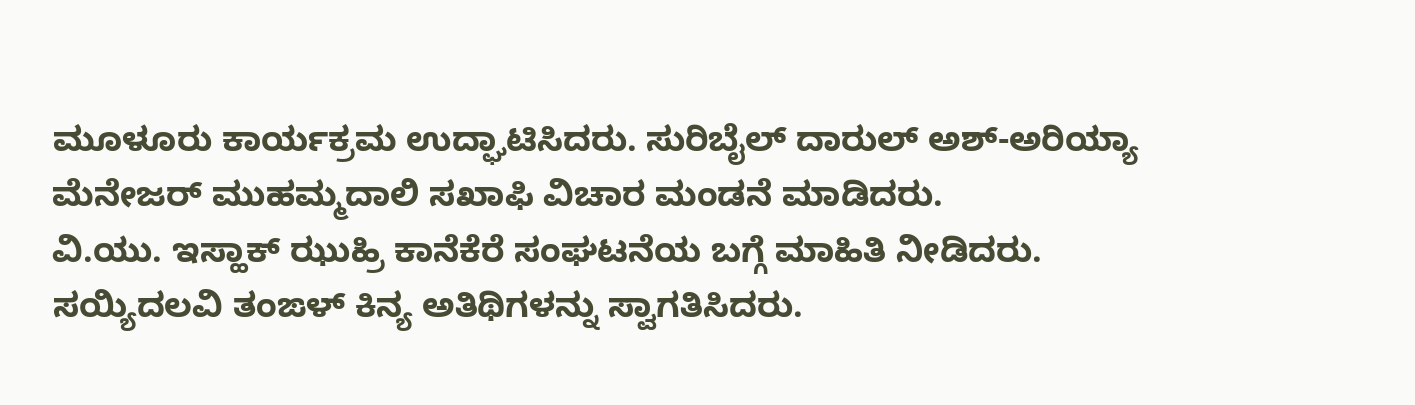ಮೂಳೂರು ಕಾರ್ಯಕ್ರಮ ಉದ್ಘಾಟಿಸಿದರು. ಸುರಿಬೈಲ್ ದಾರುಲ್ ಅಶ್-ಅರಿಯ್ಯಾ ಮೆನೇಜರ್ ಮುಹಮ್ಮದಾಲಿ ಸಖಾಫಿ ವಿಚಾರ ಮಂಡನೆ ಮಾಡಿದರು.
ವಿ.ಯು. ಇಸ್ಹಾಕ್ ಝುಹ್ರಿ ಕಾನೆಕೆರೆ ಸಂಘಟನೆಯ ಬಗ್ಗೆ ಮಾಹಿತಿ ನೀಡಿದರು. ಸಯ್ಯಿದಲವಿ ತಂಙಳ್ ಕಿನ್ಯ ಅತಿಥಿಗಳನ್ನು ಸ್ವಾಗತಿಸಿದರು.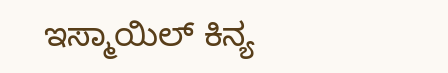ಇಸ್ಮಾಯಿಲ್ ಕಿನ್ಯ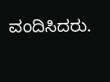ವಂದಿಸಿದರು.